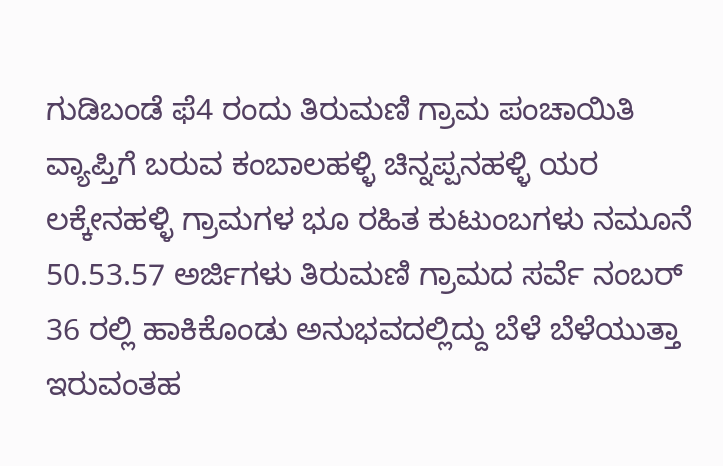ಗುಡಿಬಂಡೆ ಫೆ4 ರಂದು ತಿರುಮಣಿ ಗ್ರಾಮ ಪಂಚಾಯಿತಿ ವ್ಯಾಪ್ತಿಗೆ ಬರುವ ಕಂಬಾಲಹಳ್ಳಿ ಚಿನ್ನಪ್ಪನಹಳ್ಳಿ ಯರ ಲಕ್ಕೇನಹಳ್ಳಿ ಗ್ರಾಮಗಳ ಭೂ ರಹಿತ ಕುಟುಂಬಗಳು ನಮೂನೆ 50.53.57 ಅರ್ಜಿಗಳು ತಿರುಮಣಿ ಗ್ರಾಮದ ಸರ್ವೆ ನಂಬರ್ 36 ರಲ್ಲಿ ಹಾಕಿಕೊಂಡು ಅನುಭವದಲ್ಲಿದ್ದು ಬೆಳೆ ಬೆಳೆಯುತ್ತಾ ಇರುವಂತಹ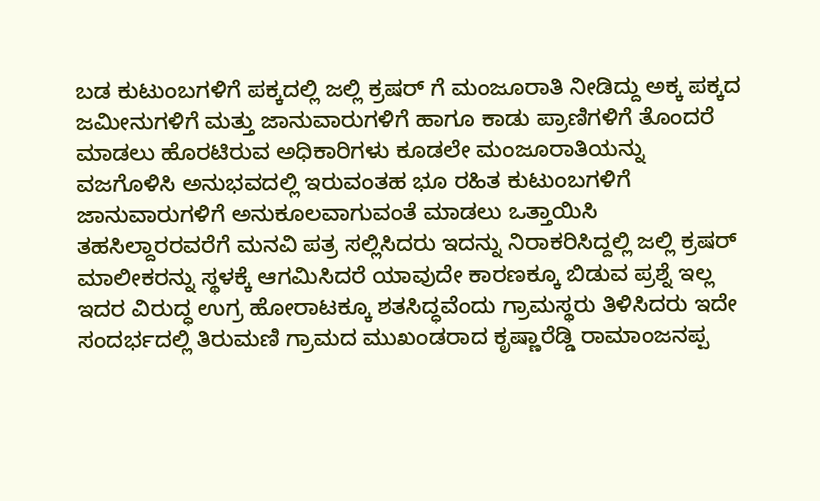ಬಡ ಕುಟುಂಬಗಳಿಗೆ ಪಕ್ಕದಲ್ಲಿ ಜಲ್ಲಿ ಕ್ರಷರ್ ಗೆ ಮಂಜೂರಾತಿ ನೀಡಿದ್ದು ಅಕ್ಕ ಪಕ್ಕದ ಜಮೀನುಗಳಿಗೆ ಮತ್ತು ಜಾನುವಾರುಗಳಿಗೆ ಹಾಗೂ ಕಾಡು ಪ್ರಾಣಿಗಳಿಗೆ ತೊಂದರೆ ಮಾಡಲು ಹೊರಟಿರುವ ಅಧಿಕಾರಿಗಳು ಕೂಡಲೇ ಮಂಜೂರಾತಿಯನ್ನು ವಜಗೊಳಿಸಿ ಅನುಭವದಲ್ಲಿ ಇರುವಂತಹ ಭೂ ರಹಿತ ಕುಟುಂಬಗಳಿಗೆ ಜಾನುವಾರುಗಳಿಗೆ ಅನುಕೂಲವಾಗುವಂತೆ ಮಾಡಲು ಒತ್ತಾಯಿಸಿ ತಹಸಿಲ್ದಾರರವರೆಗೆ ಮನವಿ ಪತ್ರ ಸಲ್ಲಿಸಿದರು ಇದನ್ನು ನಿರಾಕರಿಸಿದ್ದಲ್ಲಿ ಜಲ್ಲಿ ಕ್ರಷರ್ ಮಾಲೀಕರನ್ನು ಸ್ಥಳಕ್ಕೆ ಆಗಮಿಸಿದರೆ ಯಾವುದೇ ಕಾರಣಕ್ಕೂ ಬಿಡುವ ಪ್ರಶ್ನೆ ಇಲ್ಲ ಇದರ ವಿರುದ್ಧ ಉಗ್ರ ಹೋರಾಟಕ್ಕೂ ಶತಸಿದ್ಧವೆಂದು ಗ್ರಾಮಸ್ಥರು ತಿಳಿಸಿದರು ಇದೇ ಸಂದರ್ಭದಲ್ಲಿ ತಿರುಮಣಿ ಗ್ರಾಮದ ಮುಖಂಡರಾದ ಕೃಷ್ಣಾರೆಡ್ಡಿ ರಾಮಾಂಜನಪ್ಪ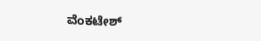ವೆಂಕಟೇಶ್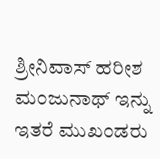ಶ್ರೀನಿವಾಸ್ ಹರೀಶ ಮಂಜುನಾಥ್ ಇನ್ನು ಇತರೆ ಮುಖಂಡರು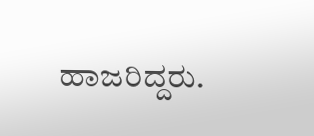ಹಾಜರಿದ್ದರು.